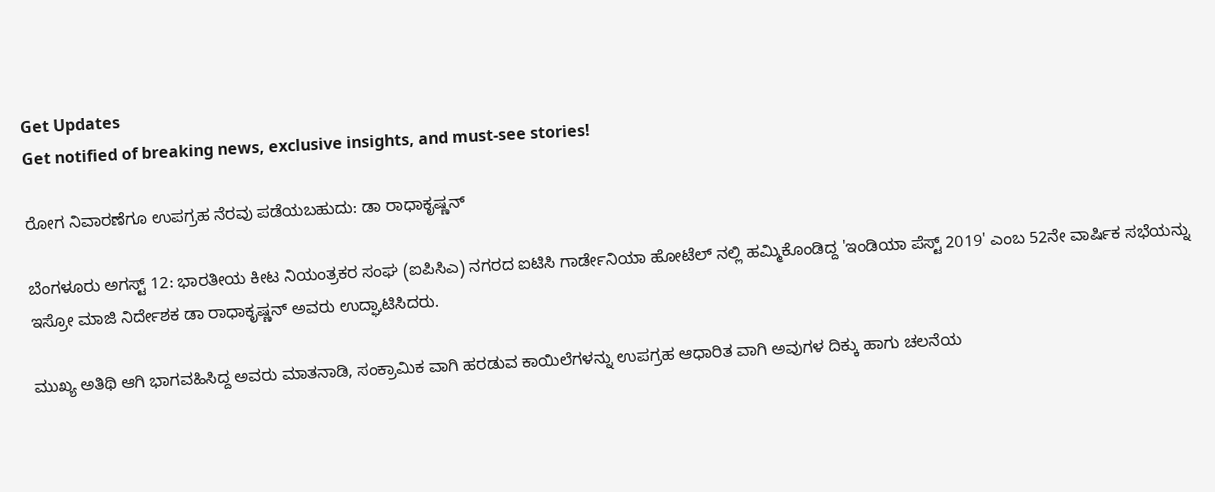Get Updates
Get notified of breaking news, exclusive insights, and must-see stories!

ರೋಗ ನಿವಾರಣೆಗೂ ಉಪಗ್ರಹ ನೆರವು ಪಡೆಯಬಹುದು: ಡಾ ರಾಧಾಕೃಷ್ಣನ್

ಬೆಂಗಳೂರು ಅಗಸ್ಟ್ 12: ಭಾರತೀಯ ಕೀಟ ನಿಯಂತ್ರಕರ ಸಂಘ (ಐಪಿಸಿಎ) ನಗರದ ಐಟಿಸಿ ಗಾರ್ಡೇನಿಯಾ ಹೋಟೆಲ್ ನಲ್ಲಿ ಹಮ್ಮಿಕೊಂಡಿದ್ದ 'ಇಂಡಿಯಾ ಪೆಸ್ಟ್ 2019' ಎಂಬ 52ನೇ ವಾರ್ಷಿಕ ಸಭೆಯನ್ನು ಇಸ್ರೋ ಮಾಜಿ ನಿರ್ದೇಶಕ ಡಾ ರಾಧಾಕೃಷ್ಣನ್ ಅವರು ಉದ್ಘಾಟಿಸಿದರು.

ಮುಖ್ಯ ಅತಿಥಿ ಆಗಿ ಭಾಗವಹಿಸಿದ್ದ ಅವರು ಮಾತನಾಡಿ, ಸಂಕ್ರಾಮಿಕ ವಾಗಿ ಹರಡುವ ಕಾಯಿಲೆಗಳನ್ನು ಉಪಗ್ರಹ ಆಧಾರಿತ ವಾಗಿ ಅವುಗಳ ದಿಕ್ಕು ಹಾಗು ಚಲನೆಯ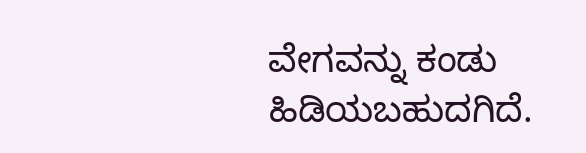ವೇಗವನ್ನು ಕಂಡು ಹಿಡಿಯಬಹುದಗಿದೆ.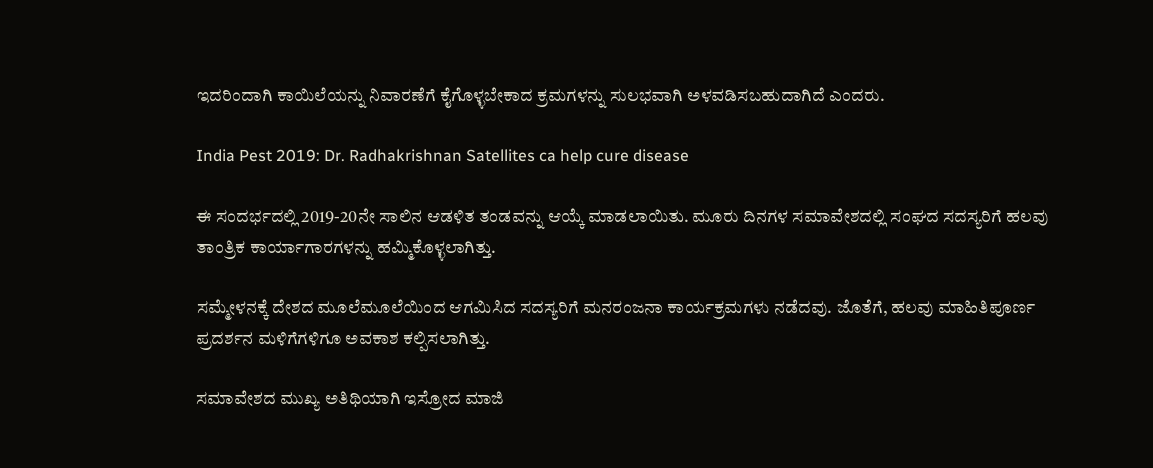ಇದರಿಂದಾಗಿ ಕಾಯಿಲೆಯನ್ನು ನಿವಾರಣೆಗೆ ಕೈಗೊಳ್ಳಬೇಕಾದ ಕ್ರಮಗಳನ್ನು ಸುಲಭವಾಗಿ ಅಳವಡಿಸಬಹುದಾಗಿದೆ ಎಂದರು.

India Pest 2019: Dr. Radhakrishnan Satellites ca help cure disease

ಈ ಸಂದರ್ಭದಲ್ಲಿ 2019-20ನೇ ಸಾಲಿನ ಆಡಳಿತ ತಂಡವನ್ನು ಆಯ್ಕೆ ಮಾಡಲಾಯಿತು. ಮೂರು ದಿನಗಳ ಸಮಾವೇಶದಲ್ಲಿ ಸಂಘದ ಸದಸ್ಯರಿಗೆ ಹಲವು ತಾಂತ್ರಿಕ ಕಾರ್ಯಾಗಾರಗಳನ್ನು ಹಮ್ಮಿಕೊಳ್ಳಲಾಗಿತ್ತು.

ಸಮ್ಮೇಳನಕ್ಕೆ ದೇಶದ ಮೂಲೆಮೂಲೆಯಿಂದ ಆಗಮಿಸಿದ ಸದಸ್ಯರಿಗೆ ಮನರಂಜನಾ ಕಾರ್ಯಕ್ರಮಗಳು ನಡೆದವು. ಜೊತೆಗೆ, ಹಲವು ಮಾಹಿತಿಪೂರ್ಣ ಪ್ರದರ್ಶನ ಮಳಿಗೆಗಳಿಗೂ ಅವಕಾಶ ಕಲ್ಪಿಸಲಾಗಿತ್ತು.

ಸಮಾವೇಶದ ಮುಖ್ಯ ಅತಿಥಿಯಾಗಿ ಇಸ್ರೋದ ಮಾಜಿ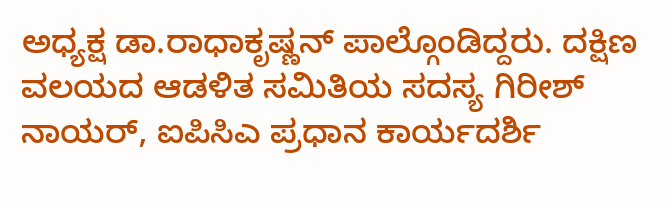ಅಧ್ಯಕ್ಷ ಡಾ.ರಾಧಾಕೃಷ್ಣನ್ ಪಾಲ್ಗೊಂಡಿದ್ದರು. ದಕ್ಷಿಣ ವಲಯದ ಆಡಳಿತ ಸಮಿತಿಯ ಸದಸ್ಯ ಗಿರೀಶ್ ನಾಯರ್, ಐಪಿಸಿಎ ಪ್ರಧಾನ ಕಾರ್ಯದರ್ಶಿ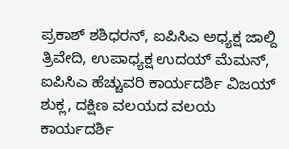ಪ್ರಕಾಶ್ ಶಶಿಧರನ್, ಐಪಿಸಿಎ ಅಧ್ಯಕ್ಷ ಜಾಲ್ದಿ ತ್ರಿವೇದಿ, ಉಪಾಧ್ಯಕ್ಷ ಉದಯ್ ಮೆಮನ್, ಐಪಿಸಿಎ ಹೆಚ್ಚುವರಿ ಕಾರ್ಯದರ್ಶಿ ವಿಜಯ್ ಶುಕ್ಲ, ದಕ್ಷಿಣ ವಲಯದ ವಲಯ ಕಾರ್ಯದರ್ಶಿ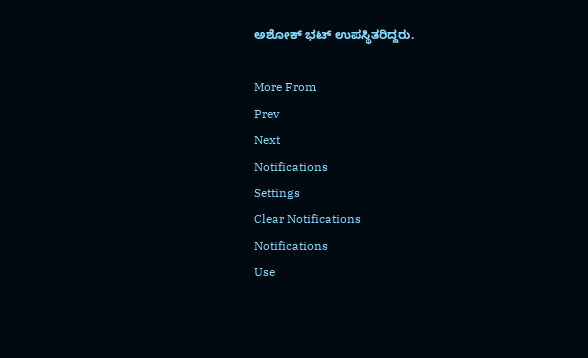ಅಶೋಕ್ ಭಟ್ ಉಪಸ್ಥಿತರಿದ್ದರು.

More From
Prev
Next
Notifications
Settings
Clear Notifications
Notifications
Use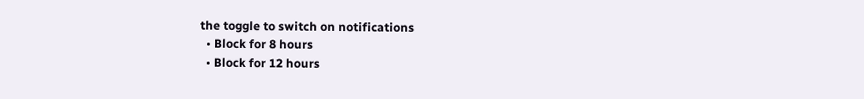the toggle to switch on notifications
  • Block for 8 hours
  • Block for 12 hours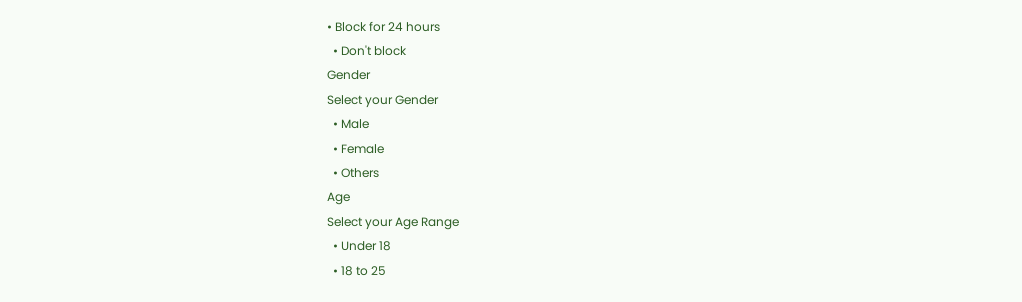• Block for 24 hours
  • Don't block
Gender
Select your Gender
  • Male
  • Female
  • Others
Age
Select your Age Range
  • Under 18
  • 18 to 25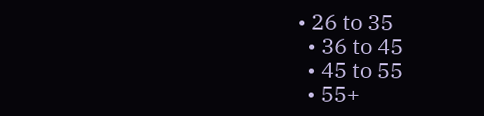• 26 to 35
  • 36 to 45
  • 45 to 55
  • 55+